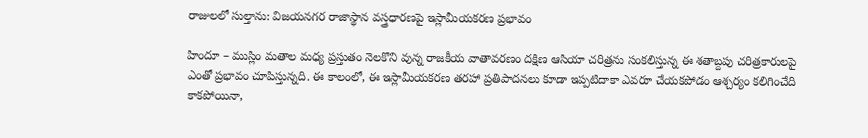రాజులలో సుల్తాను: విజయనగర రాజాస్థాన వస్త్రధారణపై ఇస్లామీయకరణ ప్రభావం

హిందూ – ముస్లిం మతాల మధ్య ప్రస్తుతం నెలకొని వున్న రాజకీయ వాతావరణం దక్షిణ ఆసియా చరిత్రను సంకలిస్తున్న ఈ శతాబ్దపు చరిత్రకారులపై ఎంతో ప్రభావం చూపిస్తున్నది. ఈ కాలంలో, ఈ ఇస్లామీయకరణ తరహా ప్రతిపాదనలు కూడా ఇప్పటిదాకా ఎవరూ చేయకపోడం ఆశ్చర్యం కలిగించేది కాకపోయినా,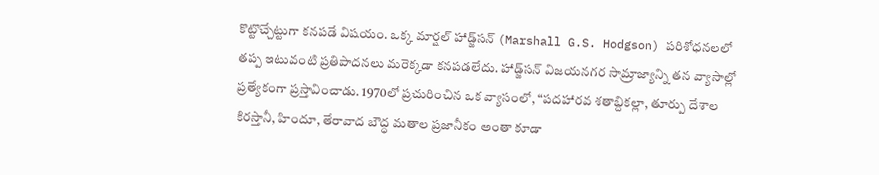కొట్టొచ్చేట్టుగా కనపడే విషయం. ఒక్క మార్షల్ హాడ్జ్‌సన్ (Marshall G.S. Hodgson) పరిశోధనలలో తప్ప ఇటువంటి ప్రతిపాదనలు మరెక్కడా కనపడలేదు. హాడ్జ్‌సన్ విజయనగర సామ్రాజ్యాన్ని తన వ్యాసాల్లో ప్రత్యేకంగా ప్రస్తావించాడు. 1970లో ప్రచురించిన ఒక వ్యాసంలో, “పదహారవ శతాబ్దికల్లా, తూర్పు దేశాల కిరస్తానీ, హిందూ, తేరావాద బౌద్ధ మతాల ప్రజానీకం అంతా కూడా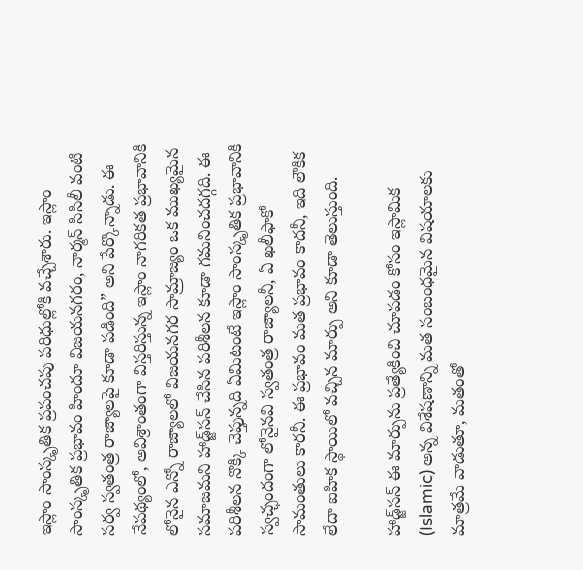ఇస్లాం సాంస్కృతిక ప్రపంచపు పరిధుల్లోకి వచ్చేశారు. ఇస్లాం సాంస్కృతిక ప్రభావం హిందూ విజయనగరం, నార్మన్ సిసిలీ వంటి సర్వ స్వతంత్ర రాజ్యాలపై కూడా పడింది” అని పేర్కొన్నాడు. ఈ నేపథ్యంలో, అవిశ్రాంతంగా విస్తరిస్తున్న ఇస్లాం నాగరికత ప్రభావానికి లోనైన ఎన్నో రాజ్యాలలో విజయనగర సామ్రాజ్యం ఒక ముఖ్యమైన సమాజమని హాడ్జ్‌సన్ చేసిన పరిశీలన కూడా గమనించదగ్గది. ఈ పరిశీలన నొక్కి చెప్తున్నది ఏమిటంటే ఇస్లాం సాంస్కృతిక ప్రభావానికి స్వచ్ఛందంగా లోనైనవి స్వతంత్ర రాజ్యాలనీ, ఏ ఖలీఫాకో సామంతులు కారనీ. ఈ ప్రభావం మత ప్రభావం కాదనీ, ఇది లౌకిక లేదా ఐహిక స్థాయిలో వచ్చిన మార్పు అని కూడా తెలుస్తుంది.

హాడ్జ్‌సన్ ఈ మార్పును ప్రత్యేకించి చూపడం కోసం ఇస్లామిక (Islamic) అన్న విశేషణాన్ని మత సంబంధమైన విషయాలకు మాత్రమే వాడుతూ, మతంతో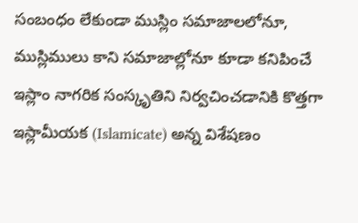సంబంధం లేకుండా ముస్లిం సమాజాలలోనూ, ముస్లిములు కాని సమాజాల్లోనూ కూడా కనిపించే ఇస్లాం నాగరిక సంస్కృతిని నిర్వచించడానికి కొత్తగా ఇస్లామీయక (Islamicate) అన్న విశేషణం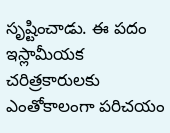సృష్టించాడు. ఈ పదం ఇస్లామీయక చరిత్రకారులకు ఎంతోకాలంగా పరిచయం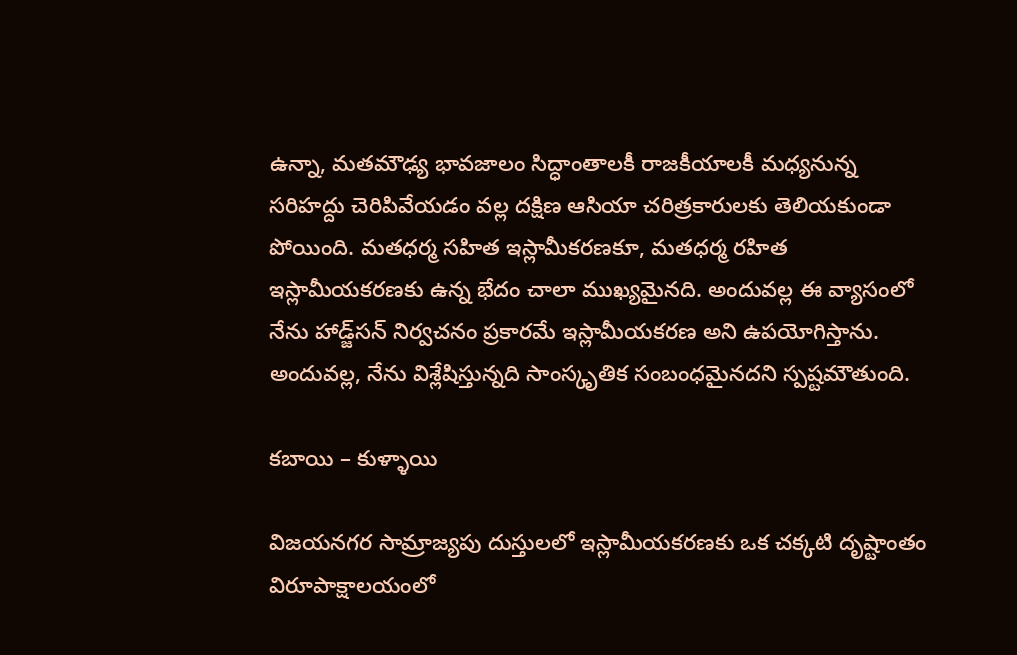ఉన్నా, మతమౌఢ్య భావజాలం సిద్ధాంతాలకీ రాజకీయాలకీ మధ్యనున్న సరిహద్దు చెరిపివేయడం వల్ల దక్షిణ ఆసియా చరిత్రకారులకు తెలియకుండా పోయింది. మతధర్మ సహిత ఇస్లామీకరణకూ, మతధర్మ రహిత ఇస్లామీయకరణకు ఉన్న భేదం చాలా ముఖ్యమైనది. అందువల్ల ఈ వ్యాసంలో నేను హాడ్జ్‌సన్ నిర్వచనం ప్రకారమే ఇస్లామీయకరణ అని ఉపయోగిస్తాను. అందువల్ల, నేను విశ్లేషిస్తున్నది సాంస్కృతిక సంబంధమైనదని స్పష్టమౌతుంది.

కబాయి – కుళ్ళాయి

విజయనగర సామ్రాజ్యపు దుస్తులలో ఇస్లామీయకరణకు ఒక చక్కటి దృష్టాంతం విరూపాక్షాలయంలో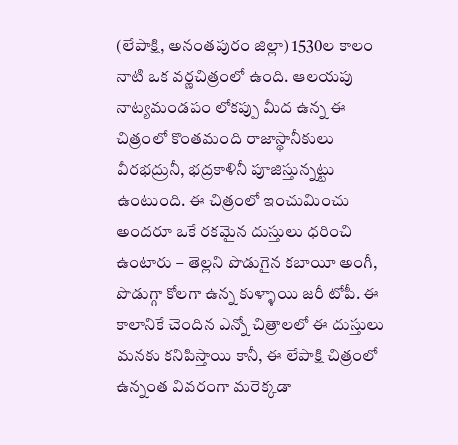(లేపాక్షి, అనంతపురం జిల్లా) 1530ల కాలం నాటి ఒక వర్ణచిత్రంలో ఉంది. ఆలయపు నాట్యమండపం లోకప్పు మీద ఉన్న ఈ చిత్రంలో కొంతమంది రాజాస్థానీకులు వీరభద్రునీ, భద్రకాళినీ పూజిస్తున్నట్టు ఉంటుంది. ఈ చిత్రంలో ఇంచుమించు అందరూ ఒకే రకమైన దుస్తులు ధరించి ఉంటారు – తెల్లని పొడుగైన కబాయీ అంగీ, పొడుగ్గా కోలగా ఉన్న కుళ్ళాయి జరీ టోపీ. ఈ కాలానికే చెందిన ఎన్నో చిత్రాలలో ఈ దుస్తులు మనకు కనిపిస్తాయి కానీ, ఈ లేపాక్షి చిత్రంలో ఉన్నంత వివరంగా మరెక్కడా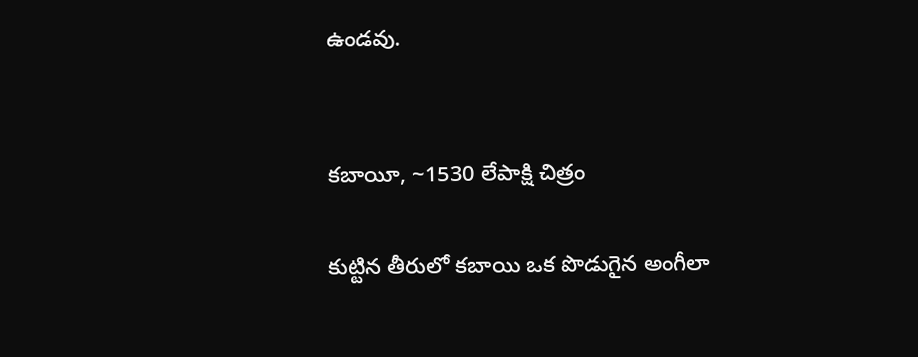ఉండవు.


కబాయీ, ~1530 లేపాక్షి చిత్రం

కుట్టిన తీరులో కబాయి ఒక పొడుగైన అంగీలా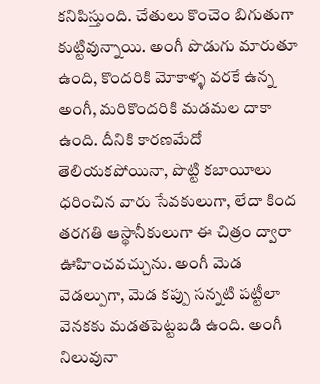కనిపిస్తుంది. చేతులు కొంచెం బిగుతుగా కుట్టివున్నాయి. అంగీ పొడుగు మారుతూ ఉంది, కొందరికి మోకాళ్ళ వరకే ఉన్న అంగీ, మరికొందరికి మడమల దాకా ఉంది. దీనికి కారణమేదో తెలియకపోయినా, పొట్టి కబాయీలు ధరించిన వారు సేవకులుగా, లేదా కింద తరగతి ఆస్థానీకులుగా ఈ చిత్రం ద్వారా ఊహించవచ్చును. అంగీ మెడ వెడల్పుగా, మెడ కప్పు సన్నటి పట్టీలా వెనకకు మడతపెట్టబడి ఉంది. అంగీ నిలువునా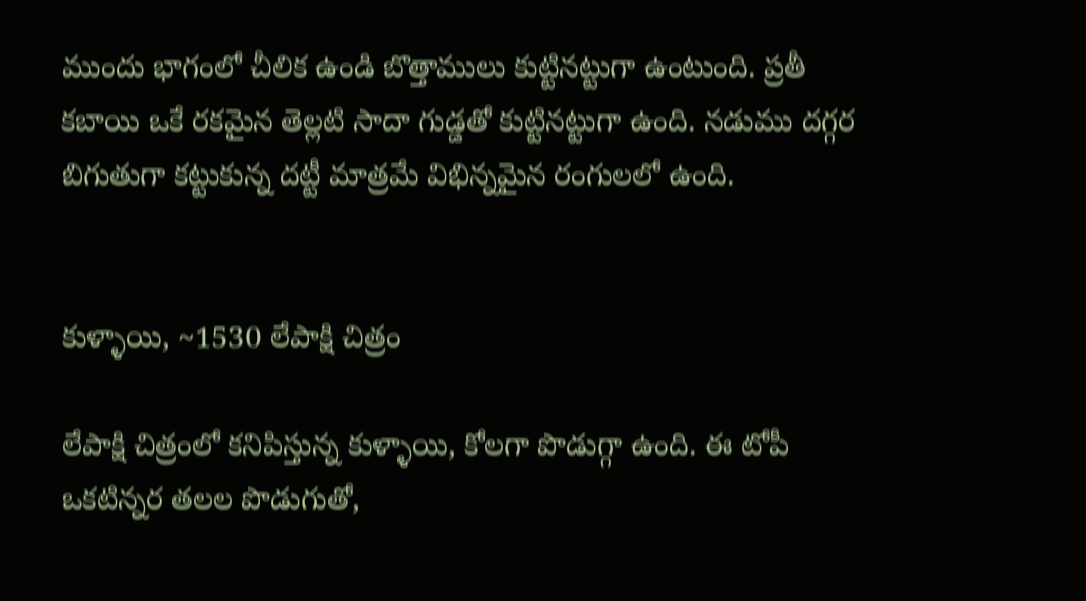ముందు భాగంలో చీలిక ఉండి బొత్తాములు కుట్టినట్టుగా ఉంటుంది. ప్రతీ కబాయి ఒకే రకమైన తెల్లటి సాదా గుడ్డతో కుట్టినట్టుగా ఉంది. నడుము దగ్గర బిగుతుగా కట్టుకున్న దట్టీ మాత్రమే విభిన్నమైన రంగులలో ఉంది.


కుళ్ళాయి, ~1530 లేపాక్షి చిత్రం

లేపాక్షి చిత్రంలో కనిపిస్తున్న కుళ్ళాయి, కోలగా పొడుగ్గా ఉంది. ఈ టోపీ ఒకటిన్నర తలల పొడుగుతో,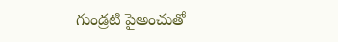గుండ్రటి పైఅంచుతో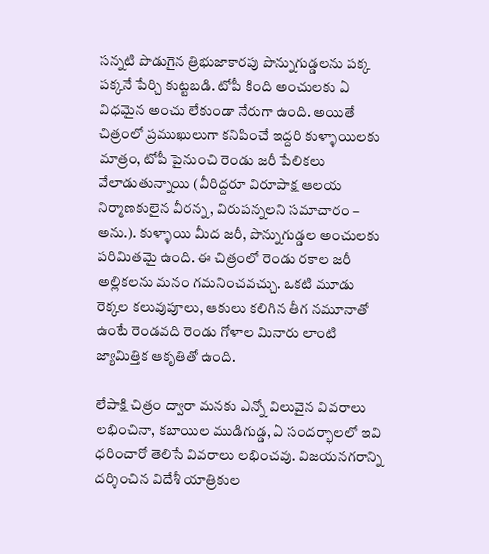సన్నటి పొడుగైన త్రిభుజాకారపు పొన్నుగుడ్డలను పక్క పక్కనే పేర్చి కుట్టబడి. టోపీ కింది అంచులకు ఏ విధమైన అంచు లేకుండా నేరుగా ఉంది. అయితే చిత్రంలో ప్రముఖులుగా కనిపించే ఇద్దరి కుళ్ళాయిలకు మాత్రం, టోపీ పైనుంచి రెండు జరీ పేలికలు వేలాడుతున్నాయి (వీరిద్దరూ విరూపాక్ష ఆలయ నిర్మాణకులైన వీరన్న, విరుపన్నలని సమాచారం – అను.). కుళ్ళాయి మీద జరీ, పొన్నుగుడ్డల అంచులకు పరిమితమై ఉంది. ఈ చిత్రంలో రెండు రకాల జరీ అల్లికలను మనం గమనించవచ్చు. ఒకటి మూడు రెక్కల కలువుపూలు, ఆకులు కలిగిన తీగ నమూనాతో ఉంటే రెండవది రెండు గోళాల మినారు లాంటి జ్యామిత్తిక ఆకృతితో ఉంది.

లేపాక్షి చిత్రం ద్వారా మనకు ఎన్నో విలువైన వివరాలు లభించినా, కబాయిల ముడిగుడ్డ, ఏ సందర్భాలలో ఇవి ధరించారో తెలిసే వివరాలు లభించవు. విజయనగరాన్ని దర్శించిన విదేశీ యాత్రికుల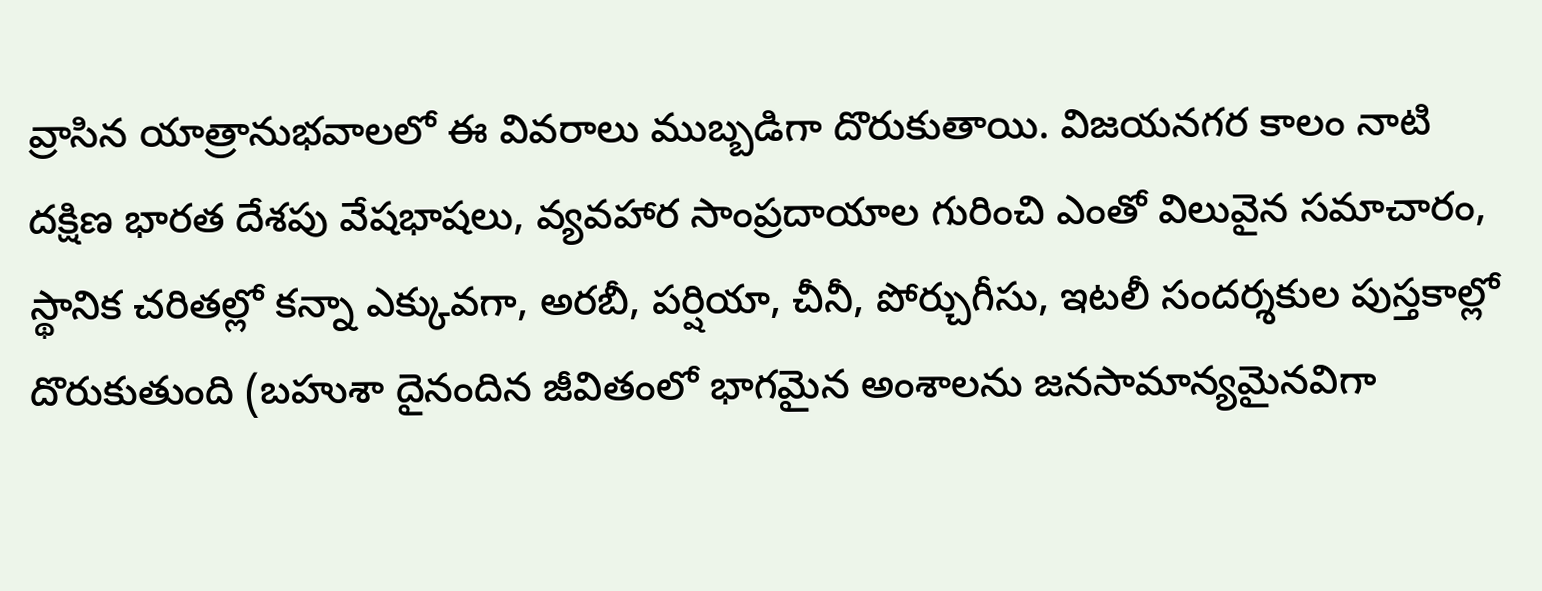వ్రాసిన యాత్రానుభవాలలో ఈ వివరాలు ముబ్బడిగా దొరుకుతాయి. విజయనగర కాలం నాటి దక్షిణ భారత దేశపు వేషభాషలు, వ్యవహార సాంప్రదాయాల గురించి ఎంతో విలువైన సమాచారం, స్థానిక చరితల్లో కన్నా ఎక్కువగా, అరబీ, పర్షియా, చీనీ, పోర్చుగీసు, ఇటలీ సందర్శకుల పుస్తకాల్లో దొరుకుతుంది (బహుశా దైనందిన జీవితంలో భాగమైన అంశాలను జనసామాన్యమైనవిగా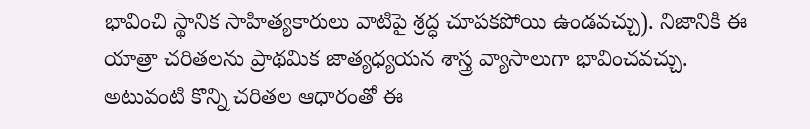భావించి స్థానిక సాహిత్యకారులు వాటిపై శ్రద్ధ చూపకపోయి ఉండవచ్చు). నిజానికి ఈ యాత్రా చరితలను ప్రాథమిక జాత్యధ్యయన శాస్త్ర వ్యాసాలుగా భావించవచ్చు. అటువంటి కొన్ని చరితల ఆధారంతో ఈ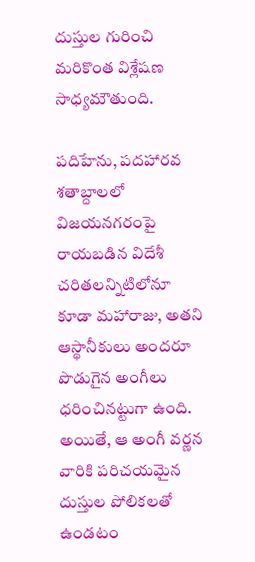దుస్తుల గురించి మరికొంత విశ్లేషణ సాధ్యమౌతుంది.

పదిహేను, పదహారవ శతాబ్దాలలో విజయనగరంపై రాయబడిన విదేశీ చరితలన్నిటిలోనూ కూడా మహారాజు, అతని ఆస్థానీకులు అందరూ పొడుగైన అంగీలు ధరించినట్టుగా ఉంది. అయితే, ఆ అంగీ వర్ణన వారికి పరిచయమైన దుస్తుల పోలికలతో ఉండటం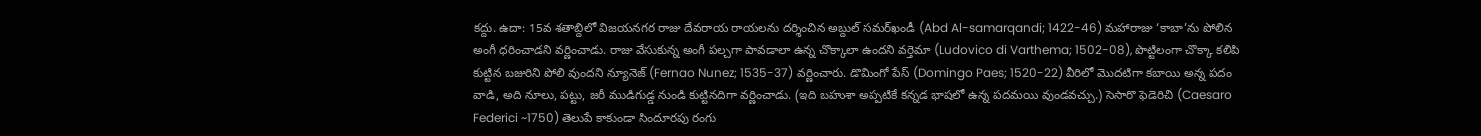కద్దు. ఉదా: 15వ శతాబ్దిలో విజయనగర రాజు దేవరాయ రాయలను దర్శించిన అబ్దుల్ సమర్‌ఖండీ (Abd Al-samarqandi; 1422-46) మహారాజు ‘కాబా’ను పోలిన అంగీ ధరించాడని వర్ణించాడు. రాజు వేసుకున్న అంగీ పల్చగా పావడాలా ఉన్న చొక్కాలా ఉందని వర్తెమా (Ludovico di Varthema; 1502-08), పొట్టిలంగా చొక్కా కలిపి కుట్టిన బజురిని పోలి వుందని న్యూనెజ్ (Fernao Nunez; 1535-37) వర్ణించారు. డొమింగో పేస్ (Domingo Paes; 1520-22) వీరిలో మొదటిగా కబాయి అన్న పదం వాడి, అది నూలు, పట్టు, జరీ ముడిగుడ్డ నుండి కుట్టినదిగా వర్ణించాడు. (ఇది బహుశా అప్పటికే కన్నడ భాషలో ఉన్న పదమయి వుండవచ్చు.) సెసారొ ఫెడెరిచి (Caesaro Federici ~1750) తెలుపే కాకుండా సిందూరపు రంగు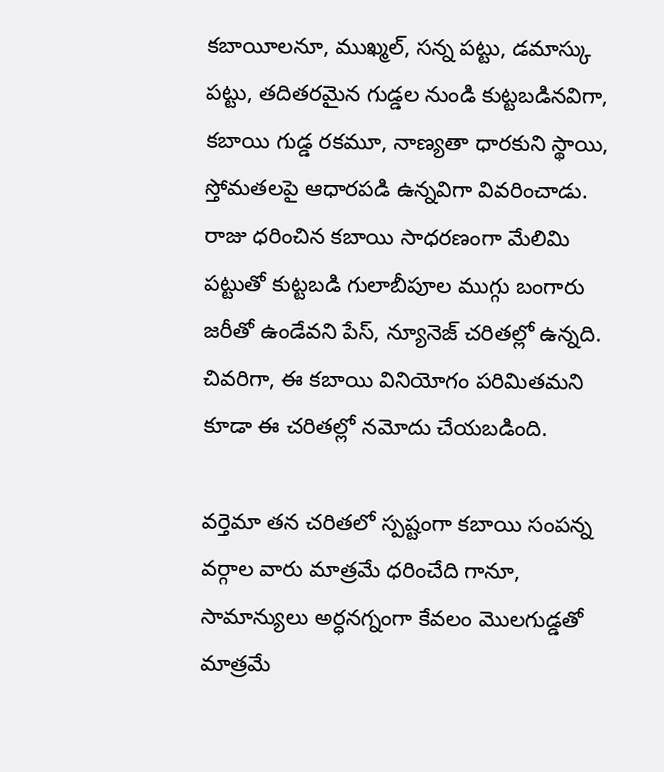కబాయీలనూ, ముఖ్మల్, సన్న పట్టు, డమాస్కు పట్టు, తదితరమైన గుడ్డల నుండి కుట్టబడినవిగా, కబాయి గుడ్డ రకమూ, నాణ్యతా ధారకుని స్థాయి, స్తోమతలపై ఆధారపడి ఉన్నవిగా వివరించాడు. రాజు ధరించిన కబాయి సాధరణంగా మేలిమి పట్టుతో కుట్టబడి గులాబీపూల ముగ్గు బంగారు జరీతో ఉండేవని పేస్, న్యూనెజ్ చరితల్లో ఉన్నది. చివరిగా, ఈ కబాయి వినియోగం పరిమితమని కూడా ఈ చరితల్లో నమోదు చేయబడింది.

వర్తెమా తన చరితలో స్పష్టంగా కబాయి సంపన్న వర్గాల వారు మాత్రమే ధరించేది గానూ, సామాన్యులు అర్ధనగ్నంగా కేవలం మొలగుడ్డతో మాత్రమే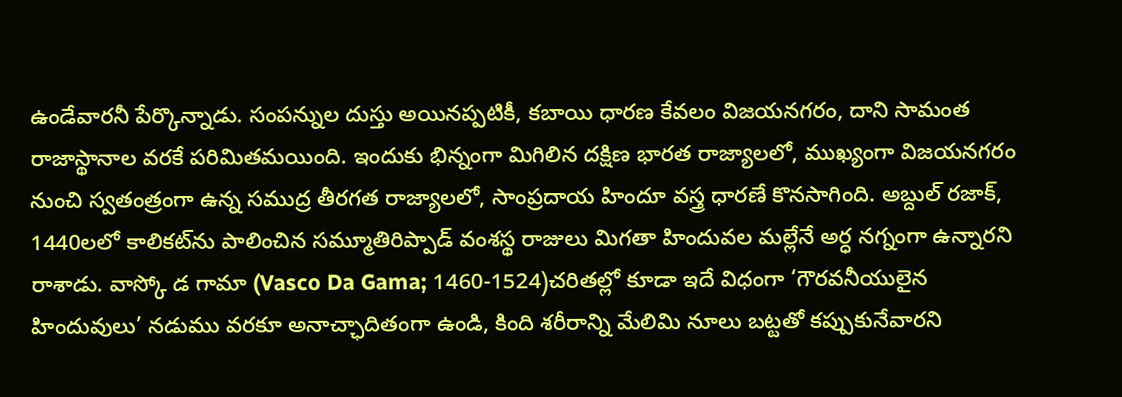ఉండేవారనీ పేర్కొన్నాడు. సంపన్నుల దుస్తు అయినప్పటికీ, కబాయి ధారణ కేవలం విజయనగరం, దాని సామంత రాజాస్థానాల వరకే పరిమితమయింది. ఇందుకు భిన్నంగా మిగిలిన దక్షిణ భారత రాజ్యాలలో, ముఖ్యంగా విజయనగరం నుంచి స్వతంత్రంగా ఉన్న సముద్ర తీరగత రాజ్యాలలో, సాంప్రదాయ హిందూ వస్త్ర ధారణే కొనసాగింది. అబ్దుల్ రజాక్, 1440లలో కాలికట్‌ను పాలించిన సమ్మూతిరిప్పాడ్ వంశస్థ రాజులు మిగతా హిందువల మల్లేనే అర్ధ నగ్నంగా ఉన్నారని రాశాడు. వాస్కో డ గామా (Vasco Da Gama; 1460-1524)చరితల్లో కూడా ఇదే విధంగా ‘గౌరవనీయులైన హిందువులు’ నడుము వరకూ అనాచ్ఛాదితంగా ఉండి, కింది శరీరాన్ని మేలిమి నూలు బట్టతో కప్పుకునేవారని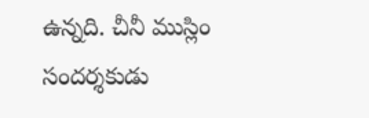ఉన్నది. చీనీ ముస్లిం సందర్శకుడు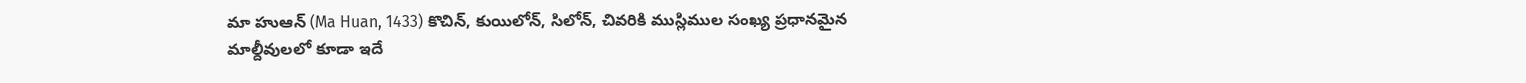మా హుఆన్ (Ma Huan, 1433) కొచిన్, కుయిలోన్, సిలోన్, చివరికి ముస్లిముల సంఖ్య ప్రధానమైన మాల్దీవులలో కూడా ఇదే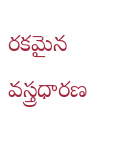రకమైన వస్త్రధారణ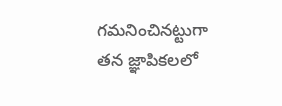గమనించినట్టుగా తన జ్ఞాపికలలో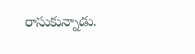రాసుకున్నాడు.